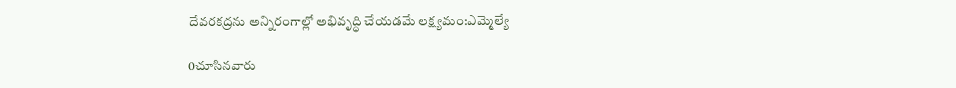దేవరకద్రను అన్నిరంగాల్లో అభివృద్ధి చేయడమే లక్ష్యమం:ఎమ్మెల్యే

0చూసినవారు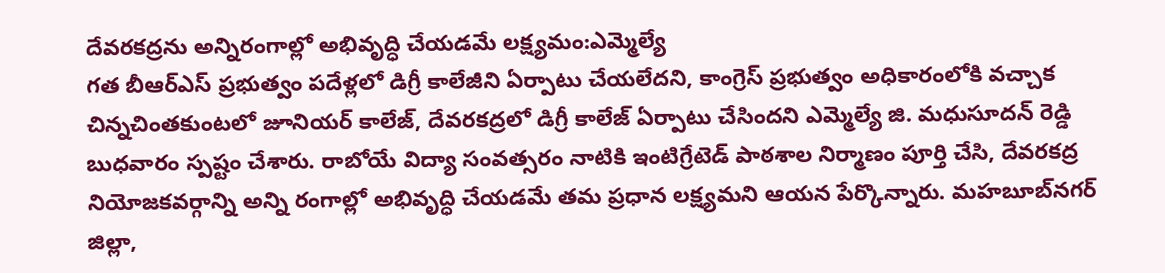దేవరకద్రను అన్నిరంగాల్లో అభివృద్ధి చేయడమే లక్ష్యమం:ఎమ్మెల్యే
గత బీఆర్ఎస్ ప్రభుత్వం పదేళ్లలో డిగ్రీ కాలేజీని ఏర్పాటు చేయలేదని, కాంగ్రెస్ ప్రభుత్వం అధికారంలోకి వచ్చాక చిన్నచింతకుంటలో జూనియర్ కాలేజ్, దేవరకద్రలో డిగ్రీ కాలేజ్ ఏర్పాటు చేసిందని ఎమ్మెల్యే జి. మధుసూదన్ రెడ్డి బుధవారం స్పష్టం చేశారు. రాబోయే విద్యా సంవత్సరం నాటికి ఇంటిగ్రేటెడ్ పాఠశాల నిర్మాణం పూర్తి చేసి, దేవరకద్ర నియోజకవర్గాన్ని అన్ని రంగాల్లో అభివృద్ధి చేయడమే తమ ప్రధాన లక్ష్యమని ఆయన పేర్కొన్నారు. మహబూబ్‌నగర్ జిల్లా,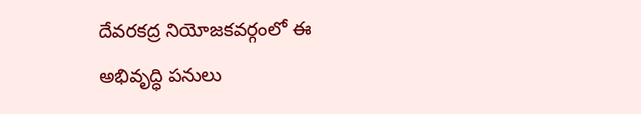దేవరకద్ర నియోజకవర్గంలో ఈ అభివృద్ధి పనులు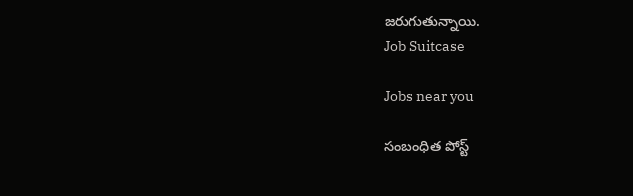జరుగుతున్నాయి.
Job Suitcase

Jobs near you

సంబంధిత పోస్ట్